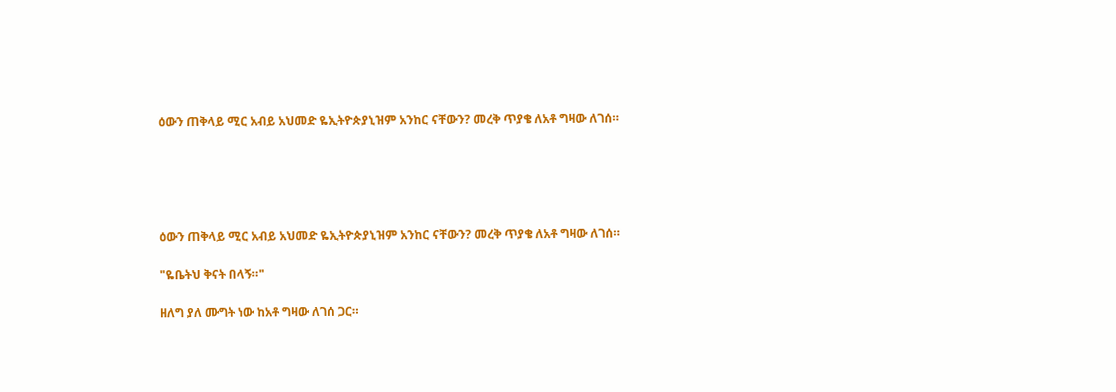ዕውን ጠቅላይ ሚር አብይ አህመድ ዬኢትዮጵያኒዝም አንከር ናቸውን? መረቅ ጥያቄ ለአቶ ግዛው ለገሰ።





ዕውን ጠቅላይ ሚር አብይ አህመድ ዬኢትዮጵያኒዝም አንከር ናቸውን? መረቅ ጥያቄ ለአቶ ግዛው ለገሰ።

"ዬቤትህ ቅናት በላኝ።"

ዘለግ ያለ ሙግት ነው ከአቶ ግዛው ለገሰ ጋር።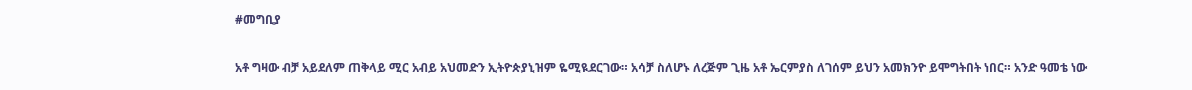#መግቢያ

አቶ ግዛው ብቻ አይደለም ጠቅላይ ሚር አብይ አህመድን ኢትዮጵያኒዝም ዬሚዪደርገው። አሳቻ ስለሆኑ ለረጅም ጊዜ አቶ ኤርምያስ ለገሰም ይህን አመክንዮ ይሞግትበት ነበር። አንድ ዓመቴ ነው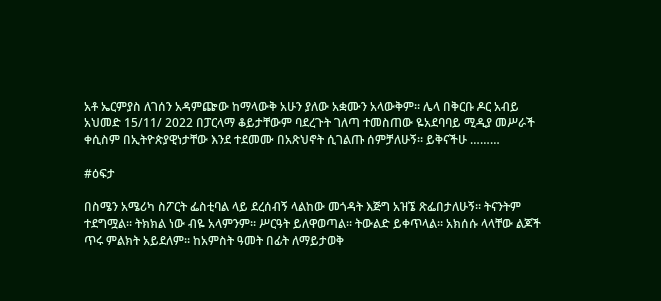አቶ ኤርምያስ ለገሰን አዳምጬው ከማላውቅ አሁን ያለው አቋሙን አላውቅም። ሌላ በቅርቡ ዶር አብይ አህመድ 15/11/ 2022 በፓርላማ ቆይታቸውም ባደረጉት ገለጣ ተመስጠው ዬአደባባይ ሚዲያ መሥራች ቀሲስም በኢትዮጵያዊነታቸው እንደ ተደመሙ በአጽህኖት ሲገልጡ ሰምቻለሁኝ። ይቅናችሁ ………

#ዕፍታ

በስሜን አሜሪካ ስፖርት ፌስቲባል ላይ ደረሰብኝ ላልከው መጎዳት እጅግ አዝኜ ጽፌበታለሁኝ። ትናንትም ተደግሟል። ትክክል ነው ብዬ አላምንም። ሥርዓት ይለዋወጣል። ትውልድ ይቀጥላል። አክሰሱ ላላቸው ልጆች ጥሩ ምልክት አይደለም። ከአምስት ዓመት በፊት ለማይታወቅ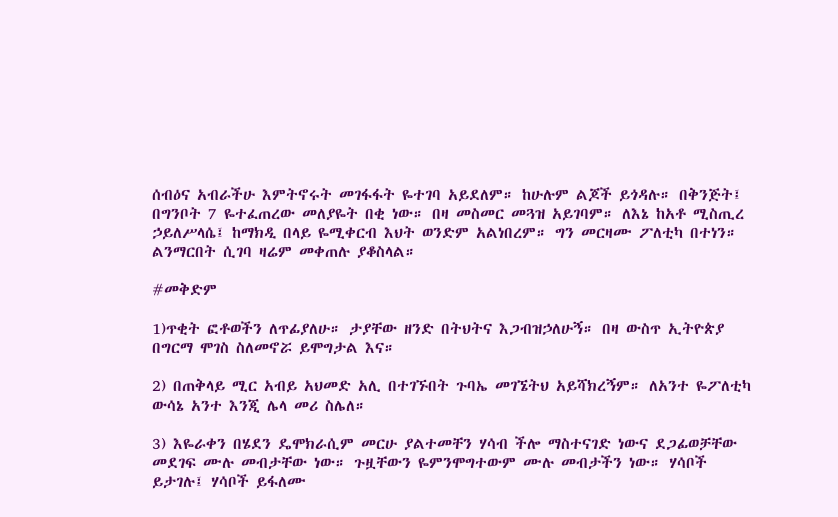ሰብዕና አብራችሁ እምትኖሩት መገፋፋት ዬተገባ አይደለም። ከሁሉም ልጆች ይጎዳሉ። በቅንጅት፤ በግንቦት 7 ዬተፈጠረው መለያዬት በቂ ነው። በዛ መስመር መጓዝ አይገባም። ለእኔ ከአቶ ሚስጢረ ኃይለሥላሴ፤ ከማክዲ በላይ ዬሚቀርብ እህት ወንድም አልነበረም። ግን መርዛሙ ፖለቲካ በተነን። ልንማርበት ሲገባ ዛሬም መቀጠሉ ያቆስላል።

#መቅድም

1)ጥቂት ፎቶወችን ለጥፊያለሁ። ታያቸው ዘንድ በትህትና እጋብዝኃለሁኝ። በዛ ውስጥ ኢትዮጵያ በግርማ ሞገስ ስለመኖሯ ይሞግታል እና።

2) በጠቅላይ ሚር አብይ አህመድ አሊ በተገኙበት ጉባኤ መገኜትህ አይሻክረኝም። ለአንተ ዬፖለቲካ ውሳኔ አንተ እንጂ ሌላ መሪ ስሌለ።

3) እዬራቀን በሄደን ዴሞክራሲም መርሁ ያልተመቸን ሃሳብ ችሎ ማስተናገድ ነውና ደጋፊወቻቸው መደገፍ ሙሉ መብታቸው ነው። ጉዟቸውን ዬምንሞግተውም ሙሉ መብታችን ነው። ሃሳቦች ይታገሉ፤ ሃሳቦች ይፋለሙ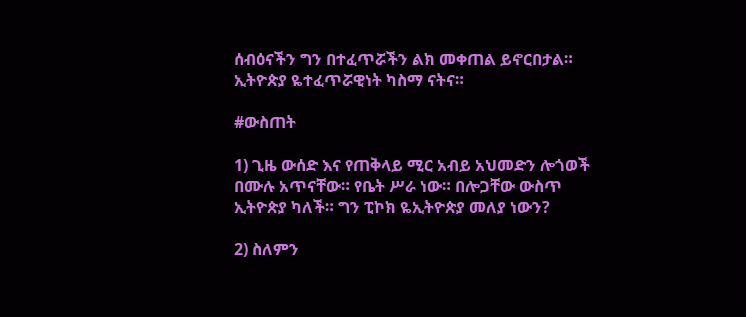ሰብዕናችን ግን በተፈጥሯችን ልክ መቀጠል ይኖርበታል። ኢትዮጵያ ዬተፈጥሯዊነት ካስማ ናትና።

#ውስጠት

1) ጊዜ ውሰድ እና የጠቅላይ ሚር አብይ አህመድን ሎጎወች በሙሉ አጥናቸው። የቤት ሥራ ነው። በሎጋቸው ውስጥ ኢትዮጵያ ካለች። ግን ፒኮክ ዬኢትዮጵያ መለያ ነውን?

2) ስለምን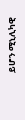ይሆን ሚኒሊካዊ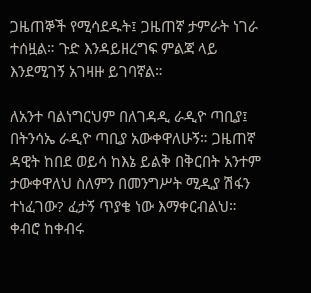ጋዜጠኞች የሚሳደዱት፤ ጋዜጠኛ ታምራት ነገራ ተሰዟል። ጉድ እንዳይዘረግፍ ምልጃ ላይ እንደሚገኝ አገዛዙ ይገባኛል።

ለአንተ ባልነግርህም በለገዳዲ ራዲዮ ጣቢያ፤ በትንሳኤ ራዲዮ ጣቢያ አውቀዋለሁኝ። ጋዜጠኛ ዳዊት ከበደ ወይሳ ከእኔ ይልቅ በቅርበት አንተም ታውቀዋለህ ስለምን በመንግሥት ሚዲያ ሽፋን ተነፈገው? ፈታኝ ጥያቄ ነው እማቀርብልህ። ቀብሮ ከቀብሩ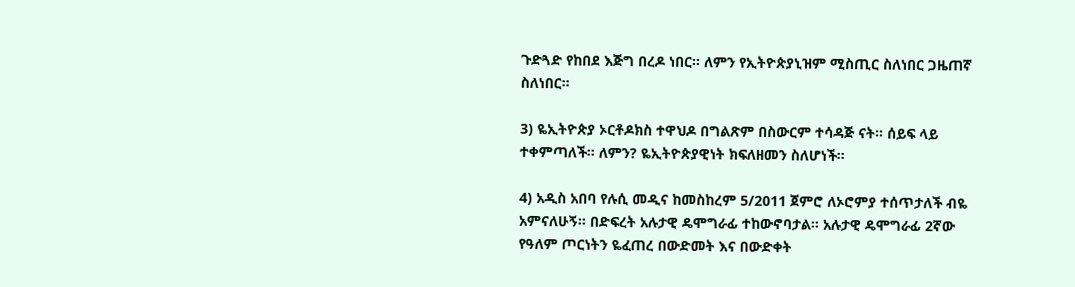ጉድጓድ የከበደ እጅግ በረዶ ነበር። ለምን የኢትዮጵያኒዝም ሚስጢር ስለነበር ጋዜጠኛ ስለነበር።

3) ዬኢትዮጵያ ኦርቶዶክስ ተዋህዶ በግልጽም በስውርም ተሳዳጅ ናት። ሰይፍ ላይ ተቀምጣለች። ለምን? ዬኢትዮጵያዊነት ክፍለዘመን ስለሆነች።

4) አዲስ አበባ የሉሲ መዲና ከመስከረም 5/2011 ጀምሮ ለኦሮምያ ተሰጥታለች ብዬ አምናለሁኝ። በድፍረት አሉታዊ ዴሞግራፊ ተከውኖባታል። አሉታዊ ዴሞግራፊ 2ኛው የዓለም ጦርነትን ዬፈጠረ በውድመት እና በውድቀት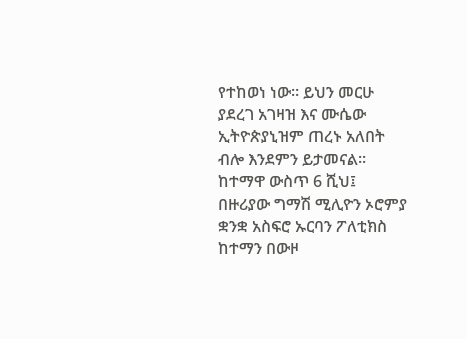የተከወነ ነው። ይህን መርሁ ያደረገ አገዛዝ እና ሙሴው ኢትዮጵያኒዝም ጠረኑ አለበት ብሎ እንደምን ይታመናል። ከተማዋ ውስጥ 6 ሺህ፤ በዙሪያው ግማሽ ሚሊዮን ኦሮምያ ቋንቋ አስፍሮ ኡርባን ፖለቲክስ ከተማን በውዞ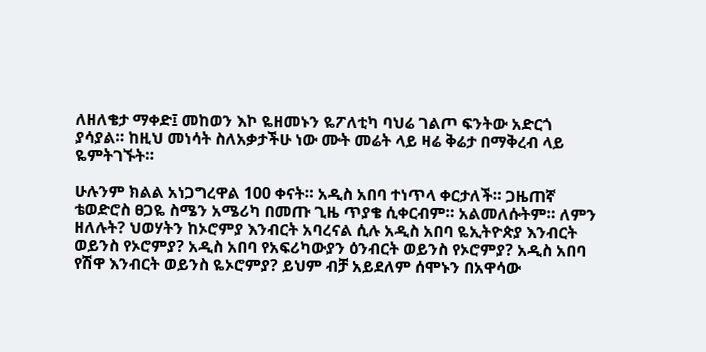ለዘለቄታ ማቀድ፤ መከወን እኮ ዬዘመኑን ዬፖለቲካ ባህሬ ገልጦ ፍንትው አድርጎ ያሳያል። ከዚህ መነሳት ስለአቃታችሁ ነው ሙት መሬት ላይ ዛሬ ቅሬታ በማቅረብ ላይ ዬምትገኙት።

ሁሉንም ክልል አነጋግረዋል 100 ቀናት። አዲስ አበባ ተነጥላ ቀርታለች። ጋዜጠኛ ቴወድሮስ ፀጋዬ ስሜን አሜሪካ በመጡ ጊዜ ጥያቄ ሲቀርብም። አልመለሱትም። ለምን ዘለሉት? ህወሃትን ከኦሮምያ እንብርት አባረናል ሲሉ አዲስ አበባ ዬኢትዮጵያ እንብርት ወይንስ የኦሮምያ? አዲስ አበባ የአፍሪካውያን ዕንብርት ወይንስ የኦሮምያ? አዲስ አበባ የሽዋ እንብርት ወይንስ ዬኦሮምያ? ይህም ብቻ አይደለም ሰሞኑን በአዋሳው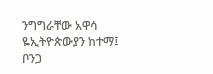ንግግራቸው አዋሳ ዬኢትዮጵውያን ከተማ፤ ቦንጋ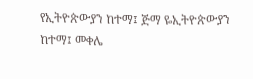የኢትዮጵውያን ከተማ፤ ጅማ ዬኢትዮጵውያን ከተማ፤ መቀሌ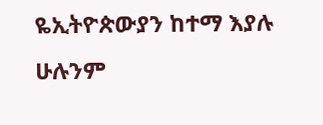ዬኢትዮጵውያን ከተማ እያሉ ሁሉንም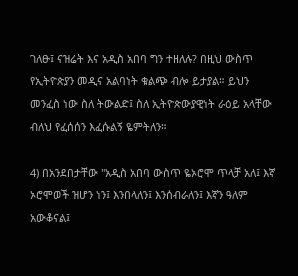ገለፁ፤ ናዝሬት እና አዲስ አበባ ግን ተዘለሉ? በዚህ ውስጥ የኢትዮጵያን መዲና አልባነት ቁልጭ ብሎ ይታያል። ይህን መንፈስ ነው ስለ ትውልድ፤ ስለ ኢትዮጵውያዊነት ራዕይ አላቸው ብለህ የፈሰሰን እፈሱልኝ ዬምትለን።

4) በአንደበታቸው "አዲስ አበባ ውስጥ ዬኦሮሞ ጥላቻ አለ፤ እኛ ኦሮሞወች ዝሆን ነን፤ እንበላለን፤ እንሰብራለን፤ እኛን ዓለም አውቆናል፤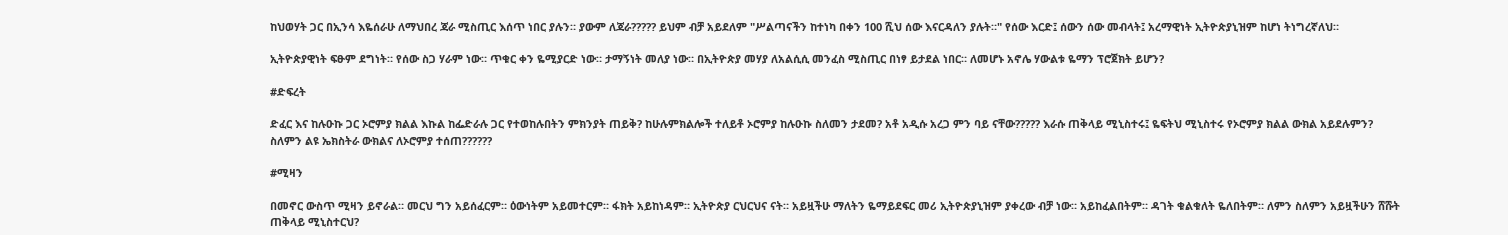ከህወሃት ጋር በኢንሳ እዬሰራሁ ለማህበረ ጃራ ሚስጢር እሰጥ ነበር ያሉን። ያውም ለጃራ????? ይህም ብቻ አይደለም "ሥልጣናችን ከተነካ በቀን 100 ሺህ ሰው እናርዳለን ያሉት።" የሰው እርድ፤ ሰውን ሰው መብላት፤ አረማዊነት ኢትዮጵያኒዝም ከሆነ ትነግረኛለህ።

ኢትዮጵያዊነት ፍፁም ደግነት። የሰው ስጋ ሃራም ነው። ጥቁር ቀን ዬሚያርድ ነው። ታማኝነት መለያ ነው። በኢትዮጵያ መሃያ ለአልሲሲ መንፈስ ሚስጢር በነፃ ይታደል ነበር። ለመሆኑ አኖሌ ሃውልቱ ዬማን ፕሮጀክት ይሆን?

#ድፍረት

ድፈር እና ከሉዑኩ ጋር ኦሮምያ ክልል እኩል ከፌድራሉ ጋር የተወከሉበትን ምክንያት ጠይቅ? ከሁሉምክልሎች ተለይቶ ኦሮምያ ከሉዑኩ ስለመን ታደመ? አቶ አዲሱ አረጋ ምን ባይ ናቸው????? እራሱ ጠቅላይ ሚኒስተሩ፤ ዬፍትህ ሚኒስተሩ የኦሮምያ ክልል ውክል አይደሉምን? ስለምን ልዩ ኤክስትራ ውክልና ለኦሮምያ ተሰጠ??????

#ሚዛን

በመኖር ውስጥ ሚዛን ይኖራል። መርህ ግን አይሰፈርም። ዕውነትም አይመተርም። ፋክት አይከነዳም። ኢትዮጵያ ርህርህና ናት። አይዟችሁ ማለትን ዬማይደፍር መሪ ኢትዮጵያኒዝም ያቀረው ብቻ ነው። አይከፈልበትም። ዳገት ቁልቁለት ዬለበትም። ለምን ስለምን አይዟችሁን ሸሹት ጠቅላይ ሚኒስተርህ?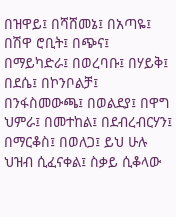በዝዋይ፤ በሻሸመኔ፤ በአጣዬ፤ በሽዋ ሮቢት፤ በጭና፤ በማይካድራ፤ በወረባቡ፤ በሃይቅ፤ በደሴ፤ በኮንቦልቻ፤ በንፋስመውጫ፤ በወልደያ፤ በዋግ ህምራ፤ በመተከል፤ በደብረብርሃን፤ በማርቆስ፤ በወለጋ፤ ይህ ሁሉ ህዝብ ሲፈናቀል፤ ስቃይ ሲቆላው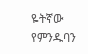ዬትኛው የምንዱባን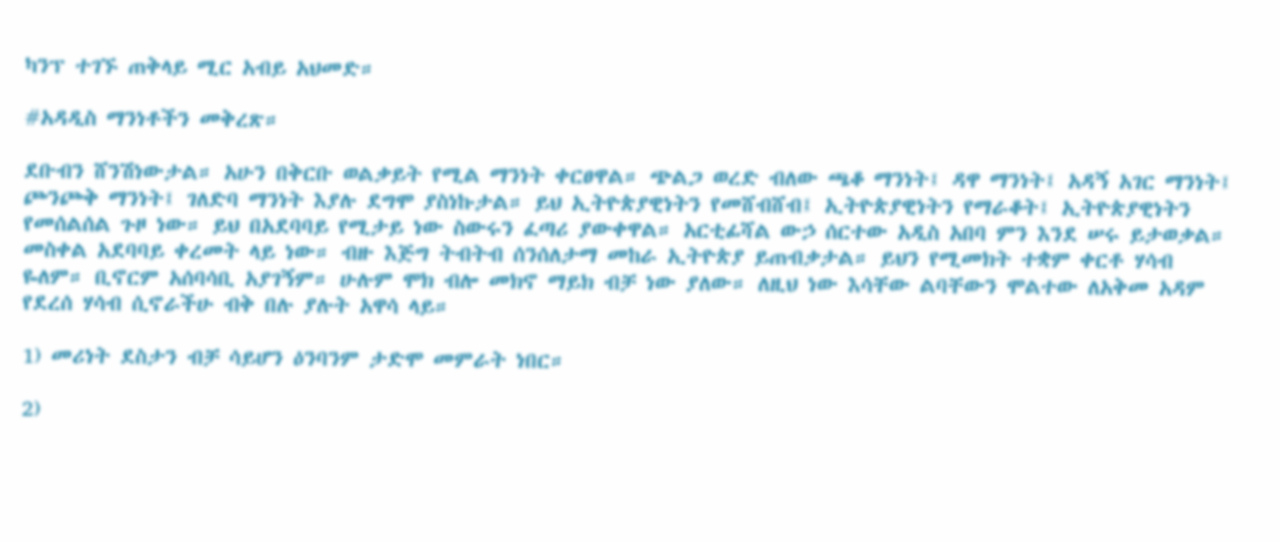ካንፕ ተገኙ ጠቅላይ ሚር አብይ አህመድ።

#አዳዲስ ማንነቶችን መቅረጽ።

ደቡብን ሸንሽነውታል። አሁን በቅርቡ ወልቃይት የሚል ማንነት ቀርፀዋል። ጭልጋ ወረድ ብለው ጫቆ ማንነት፤ ዳዋ ማንነት፤ አዳኝ አገር ማንነት፤ ጮንጮቅ ማንነት፤ ገለድባ ማንነት እያሉ ደግሞ ያስነኩታል። ይህ ኢትዮጵያዊነትን የመሸብሸብ፤ ኢትዮጵያዊነትን የማራቆት፤ ኢትዮጵያዊነትን የመሰልሰል ጉዞ ነው። ይህ በአደባባይ የሚታይ ነው ስውሩን ፈጣሪ ያውቀዋል። አርቲፊሻል ውኃ ሰርተው አዲስ አበባ ምን እንደ ሠሩ ይታወቃል። መስቀል አደባባይ ቀረመት ላይ ነው። ብዙ እጅግ ትብትብ ሰንሰለታማ መከራ ኢትዮጵያ ይጠብቃታል። ይህን የሚመክት ተቋም ቀርቶ ሃሳብ ዬለም። ቢኖርም አሰባሳቢ አያገኝም። ሁሉም ሞክ ብሎ መክኖ ማይክ ብቻ ነው ያለው። ለዚህ ነው እሳቸው ልባቸውን ሞልተው ለአቅመ አዳም የደረሰ ሃሳብ ሲኖራችሁ ብቅ በሉ ያሉት አዋሳ ላይ።

1) መሪነት ደስታን ብቻ ሳይሆን ዕንባንም ታድሞ መምራት ነበር።

2)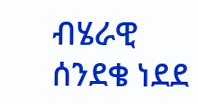ብሄራዊ ሰንደቄ ነደደ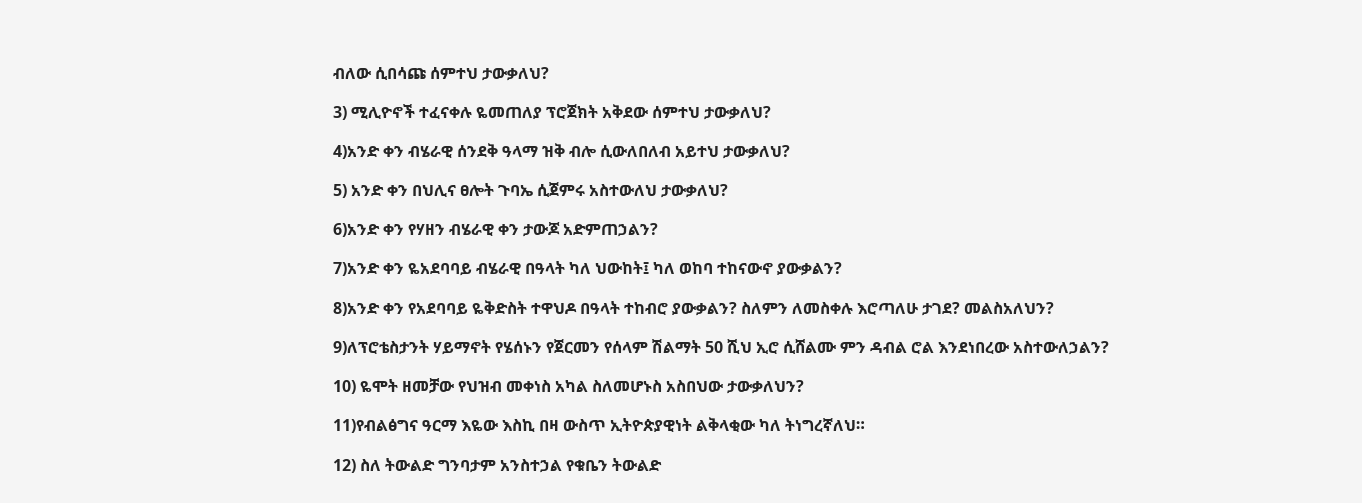ብለው ሲበሳጩ ሰምተህ ታውቃለህ?

3) ሚሊዮኖች ተፈናቀሉ ዬመጠለያ ፕሮጀክት አቅደው ሰምተህ ታውቃለህ?

4)አንድ ቀን ብሄራዊ ሰንደቅ ዓላማ ዝቅ ብሎ ሲውለበለብ አይተህ ታውቃለህ?

5) አንድ ቀን በህሊና ፀሎት ጉባኤ ሲጀምሩ አስተውለህ ታውቃለህ?

6)አንድ ቀን የሃዘን ብሄራዊ ቀን ታውጆ አድምጠኃልን?

7)አንድ ቀን ዬአደባባይ ብሄራዊ በዓላት ካለ ህውከት፤ ካለ ወከባ ተከናውኖ ያውቃልን?

8)አንድ ቀን የአደባባይ ዬቅድስት ተዋህዶ በዓላት ተከብሮ ያውቃልን? ስለምን ለመስቀሉ እሮጣለሁ ታገደ? መልስአለህን?

9)ለፕሮቴስታንት ሃይማኖት የሄሰኑን የጀርመን የሰላም ሽልማት 50 ሺህ ኢሮ ሲሸልሙ ምን ዳብል ሮል እንደነበረው አስተውለኃልን?

10) ዬሞት ዘመቻው የህዝብ መቀነስ አካል ስለመሆኑስ አስበህው ታውቃለህን?

11)የብልፅግና ዓርማ እዬው እስኪ በዛ ውስጥ ኢትዮጵያዊነት ልቅላቂው ካለ ትነግረኛለህ።

12) ስለ ትውልድ ግንባታም አንስተኃል የቁቤን ትውልድ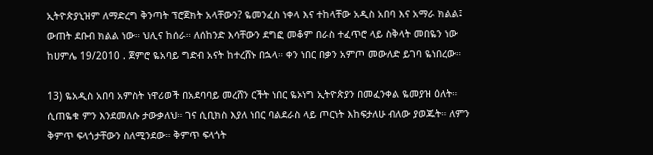ኢትዮጵያኒዝም ለማድረግ ቅንጣት ፕሮጀክት አላቸውን? ዬመንፈስ ነቀላ እና ተከላቸው አዲስ አበባ እና አማራ ክልል፤ ውጠት ደቡብ ክልል ነው። ህሊና ከሰራ። ለሰከንድ እሳቸውን ደግፎ መቆም በራስ ተፈጥሮ ላይ ስቅላት መበዬን ነው ከሀምሌ 19/2010 . ጀምሮ ዬአባይ ግድብ አናት ከተረሸኑ በኋላ። ቀን ነበር በቃን አምጦ መውለድ ይገባ ዬነበረው።

13) ዬአዲስ አበባ አምስት ነዋሪወች በአደባባይ መረሸን ርችት ነበር ዬኦነግ ኢትዮጵያን በመፈንቀል ዬመያዝ ዕለት። ሲጠዬቁ ምን እንደመለሱ ታውቃለህ። ገና ሲቢክስ እያለ ነበር ባልደራስ ላይ ጦርነት እከፍታለሁ ብለው ያወጁት። ለምን ቅምጥ ፍላጎታቸውን ስለሚንደው። ቅምጥ ፍላጎት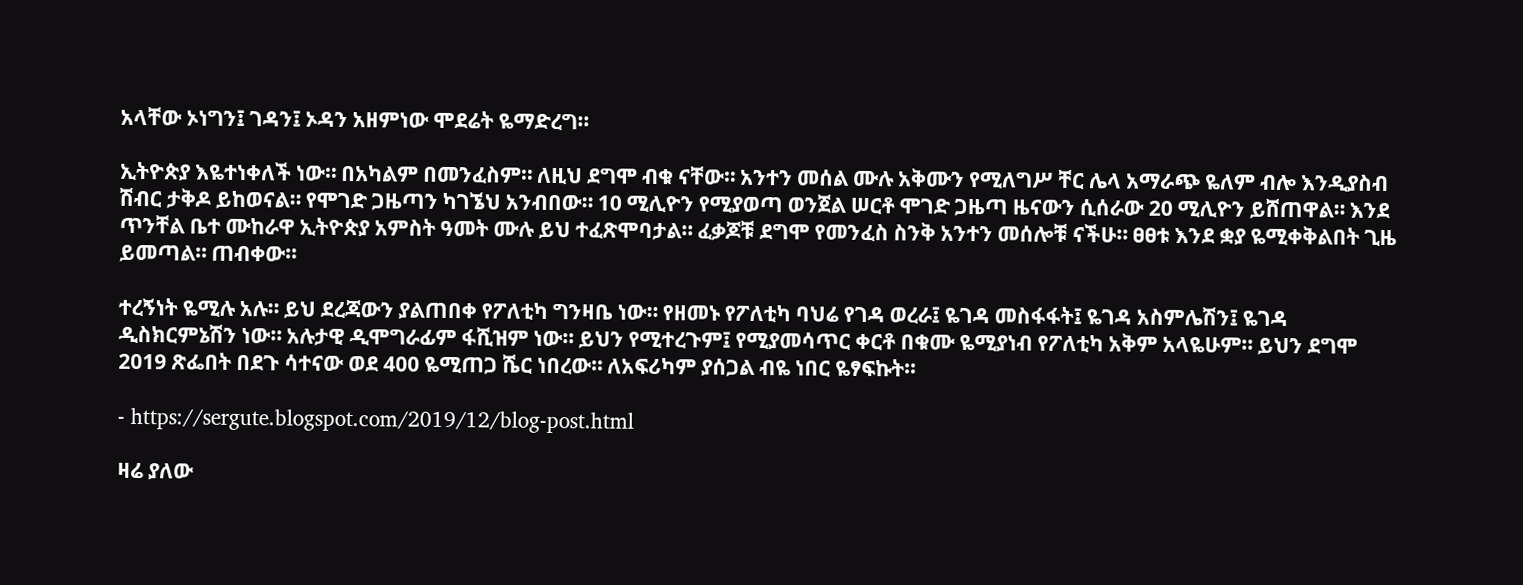አላቸው ኦነግን፤ ገዳን፤ ኦዳን አዘምነው ሞደሬት ዬማድረግ።

ኢትዮጵያ እዬተነቀለች ነው። በአካልም በመንፈስም። ለዚህ ደግሞ ብቁ ናቸው። አንተን መሰል ሙሉ አቅሙን የሚለግሥ ቸር ሌላ አማራጭ ዬለም ብሎ እንዲያስብ ሽብር ታቅዶ ይከወናል። የሞገድ ጋዜጣን ካገኜህ አንብበው። 10 ሚሊዮን የሚያወጣ ወንጀል ሠርቶ ሞገድ ጋዜጣ ዜናውን ሲሰራው 20 ሚሊዮን ይሸጠዋል። እንደ ጥንቸል ቤተ ሙከራዋ ኢትዮጵያ አምስት ዓመት ሙሉ ይህ ተፈጽሞባታል። ፈቃጆቹ ደግሞ የመንፈስ ስንቅ አንተን መሰሎቹ ናችሁ። ፀፀቱ እንደ ቋያ ዬሚቀቅልበት ጊዜ ይመጣል። ጠብቀው።

ተረኝነት ዬሚሉ አሉ። ይህ ደረጃውን ያልጠበቀ የፖለቲካ ግንዛቤ ነው። የዘመኑ የፖለቲካ ባህሬ የገዳ ወረራ፤ ዬገዳ መስፋፋት፤ ዬገዳ አስምሌሽን፤ ዬገዳ ዲስክርምኔሽን ነው። አሉታዊ ዲሞግራፊም ፋሺዝም ነው። ይህን የሚተረጉም፤ የሚያመሳጥር ቀርቶ በቁሙ ዬሚያነብ የፖለቲካ አቅም አላዬሁም። ይህን ደግሞ 2019 ጽፌበት በደጉ ሳተናው ወደ 400 ዬሚጠጋ ሼር ነበረው። ለአፍሪካም ያሰጋል ብዬ ነበር ዬፃፍኩት።

- https://sergute.blogspot.com/2019/12/blog-post.html

ዛሬ ያለው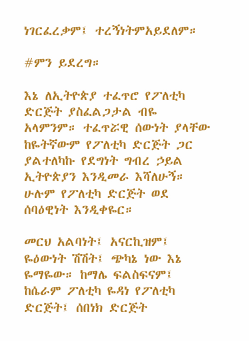ነገርፈረቃም፤ ተረኝነትምአይደለም።

#ምን ይደረግ።

እኔ ለኢትዮጵያ ተፈጥሮ የፖለቲካ ድርጅት ያስፈልጋታል ብዬ አላምንም። ተፈጥሯዊ ሰውነት ያላቸው ከዬትኛውም የፖለቲካ ድርጅት ጋር ያልተለካኩ የደግነት ግብረ ኃይል ኢትዮጵያን እንዲመራ እሻለሁኝ። ሁሉም የፖለቲካ ድርጅት ወደ ሰባዕዊነት እንዲቀዬር።

መርህ አልባነት፤ አናርኪዝም፤ ዬዕውነት ሽሽት፤ ጭካኔ ነው እኔ ዬማዬው። ከማሌ ፍልስፍናም፤ ከሴራም ፖለቲካ ዬዳነ የፖለቲካ ድርጅት፤ ሰበነክ ድርጅት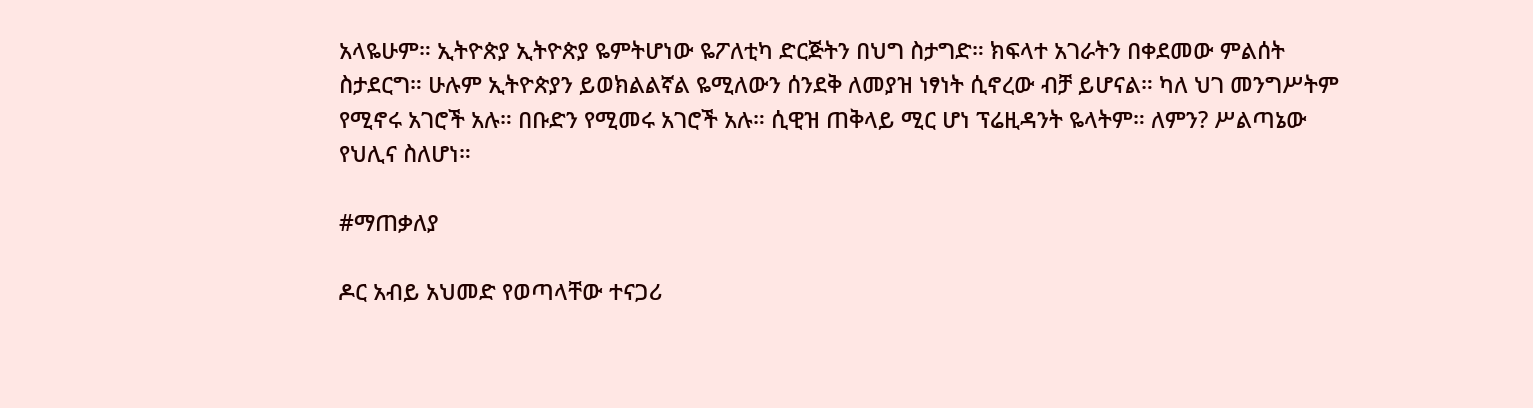አላዬሁም። ኢትዮጵያ ኢትዮጵያ ዬምትሆነው ዬፖለቲካ ድርጅትን በህግ ስታግድ። ክፍላተ አገራትን በቀደመው ምልሰት ስታደርግ። ሁሉም ኢትዮጵያን ይወክልልኛል ዬሚለውን ሰንደቅ ለመያዝ ነፃነት ሲኖረው ብቻ ይሆናል። ካለ ህገ መንግሥትም የሚኖሩ አገሮች አሉ። በቡድን የሚመሩ አገሮች አሉ። ሲዊዝ ጠቅላይ ሚር ሆነ ፕሬዚዳንት ዬላትም። ለምን? ሥልጣኔው የህሊና ስለሆነ።

#ማጠቃለያ

ዶር አብይ አህመድ የወጣላቸው ተናጋሪ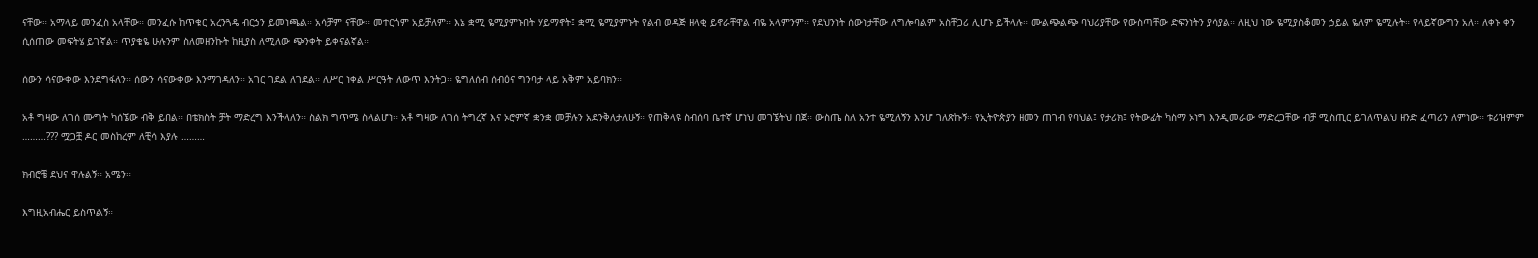ናቸው። አማላይ መንፈስ አላቸው። መንፈሱ ከጥቁር አረንጓዴ ብርኃን ይመነጫል። አሳቻም ናቸው። መተርጎም አይቻለም። እኔ ቋሚ ዬሚያምኑበት ሃይማኖት፤ ቋሚ ዬሚያምኑት የልብ ወዳጅ ዘላቂ ይኖራቸዋል ብዬ አላምንም። የደህንነት ሰውነታቸው ለግሎባልም አስቸጋሪ ሊሆኑ ይችላሉ። ሙልጭልጭ ባህሪያቸው የውስጣቸው ድፍንነትን ያሳያል። ለዚህ ነው ዬሚያስቆመን ኃይል ዬለም ዬሚሉት። የላይኛውግን አለ። ለቀኑ ቀን ሲሰጠው መፍትሄ ይገኛል። ጥያቄዬ ሁሉንም ስለመዘንኩት ከዚያስ ለሚለው ጭንቀት ይቀናልኛል።

ሰውን ሳናውቀው እንደግፋለን። ሰውን ሳናውቀው እንማገዳለን። አገር ገደል ለገደል። ለሥር ነቀል ሥርዓት ለውጥ እንትጋ። ዬግለሰብ ሰብዕና ግንባታ ላይ አቅም አይባክን።

አቶ ግዛው ለገሰ ሙግት ካሰኜው ብቅ ይበል። በቴክስት ቻት ማድረግ እንችላለን። ስልክ ግጥሜ ስላልሆነ። አቶ ግዛው ለገሰ ትግረኛ እና ኦሮምኛ ቋንቋ መቻሉን አደንቅለታለሁኝ። የጠቅላዩ ስብሰባ ቤተኛ ሆነህ መገኜትህ በጀ። ውስጤ ስለ አንተ ዬሚለኝን እንሆ ገለጽኩኝ። የኢትዮጵያን ዘመን ጠገብ የባህል፤ የታሪክ፤ የትውፊት ካስማ ኦነግ እንዲመራው ማድረጋቸው ብቻ ሚስጢር ይገለጥልህ ዘንድ ፈጣሪን ለምነው። ቱሪዝምም ………??? ሟጋቿ ዶር መስከረም ለቺሳ እያሉ ………

ክብሮቼ ደህና ዋሉልኝ። አሜን።

እግዚአብሔር ይስጥልኝ።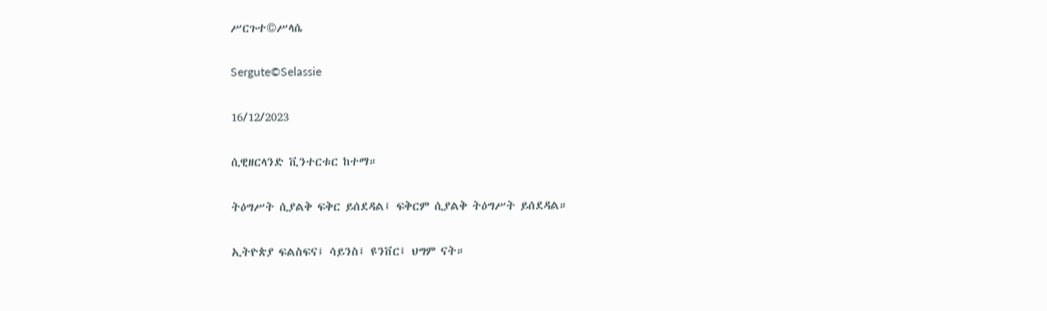ሥርጉተ©ሥላሴ

Sergute©Selassie

16/12/2023

ሲዊዘርላንድ ቪንተርቱር ከተማ።

ትዕግሥት ሲያልቅ ፍቅር ይሰደዳል፤ ፍቅርም ሲያልቅ ትዕግሥት ይሰደዳል።

ኢትዮጵያ ፍልስፍና፤ ሳይንስ፤ ዩንቨር፤ ህግም ናት።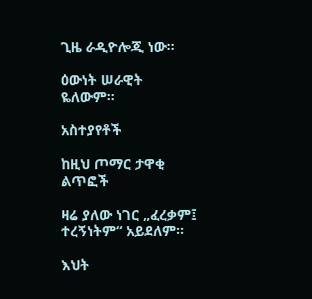ጊዜ ራዲዮሎጂ ነው።

ዕውነት ሠራዊት ዬለውም።

አስተያየቶች

ከዚህ ጦማር ታዋቂ ልጥፎች

ዛሬ ያለው ነገር „ፈረቃም፤ ተረኝነትም“ አይደለም።

እህት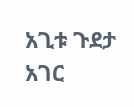አጊቱ ጉደታ አገር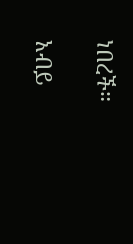ነበረች።

አብይ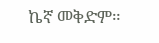ኬኛ መቅድም።